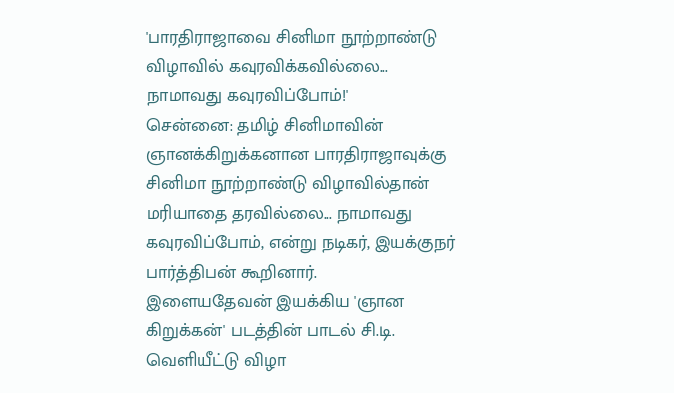'பாரதிராஜாவை சினிமா நூற்றாண்டு விழாவில் கவுரவிக்கவில்லை... நாமாவது கவுரவிப்போம்!'
சென்னை: தமிழ் சினிமாவின் ஞானக்கிறுக்கனான பாரதிராஜாவுக்கு சினிமா நூற்றாண்டு விழாவில்தான் மரியாதை தரவில்லை... நாமாவது கவுரவிப்போம், என்று நடிகர், இயக்குநர் பார்த்திபன் கூறினார்.
இளையதேவன் இயக்கிய 'ஞான கிறுக்கன்' படத்தின் பாடல் சி.டி. வெளியீட்டு விழா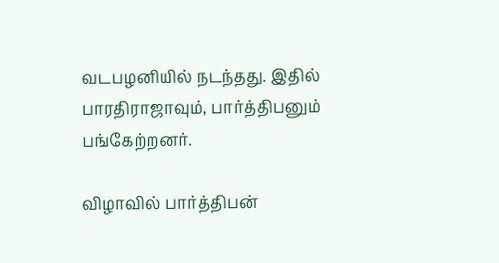வடபழனியில் நடந்தது. இதில் பாரதிராஜாவும், பார்த்திபனும் பங்கேற்றனர்.

விழாவில் பார்த்திபன்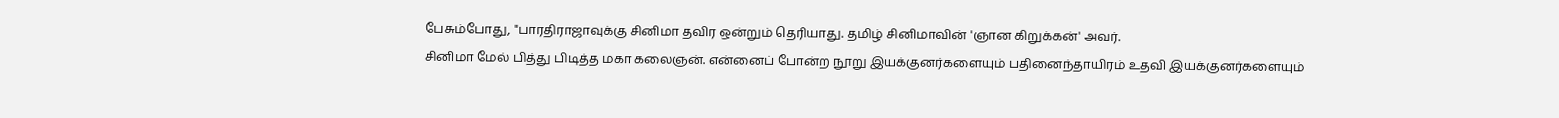பேசும்போது, "பாரதிராஜாவுக்கு சினிமா தவிர ஒன்றும் தெரியாது. தமிழ் சினிமாவின் 'ஞான கிறுக்கன்' அவர்.
சினிமா மேல் பித்து பிடித்த மகா கலைஞன். என்னைப் போன்ற நூறு இயக்குனர்களையும் பதினைந்தாயிரம் உதவி இயக்குனர்களையும்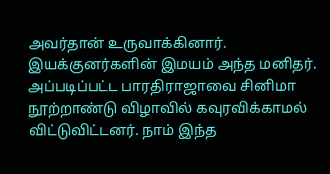அவர்தான் உருவாக்கினார். இயக்குனர்களின் இமயம் அந்த மனிதர்.
அப்படிப்பட்ட பாரதிராஜாவை சினிமா நூற்றாண்டு விழாவில் கவுரவிக்காமல் விட்டுவிட்டனர். நாம் இந்த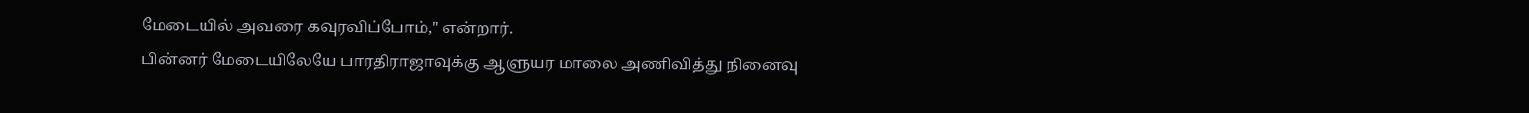மேடையில் அவரை கவுரவிப்போம்," என்றார்.
பின்னர் மேடையிலேயே பாரதிராஜாவுக்கு ஆளுயர மாலை அணிவித்து நினைவு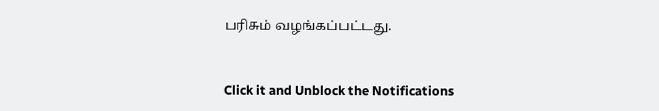பரிசும் வழங்கப்பட்டது.


Click it and Unblock the Notifications